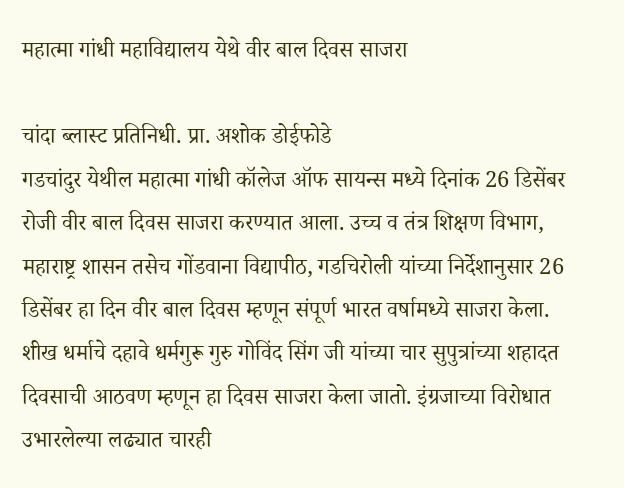महात्मा गांधी महाविद्यालय येथे वीर बाल दिवस साजरा

चांदा ब्लास्ट प्रतिनिधी. प्रा. अशोक डोईफोडे
गडचांदुर येथील महात्मा गांधी कॉलेज ऑफ सायन्स मध्ये दिनांक 26 डिसेंबर रोजी वीर बाल दिवस साजरा करण्यात आला. उच्च व तंत्र शिक्षण विभाग, महाराष्ट्र शासन तसेच गोंडवाना विद्यापीठ, गडचिरोली यांच्या निर्देशानुसार 26 डिसेंबर हा दिन वीर बाल दिवस म्हणून संपूर्ण भारत वर्षामध्ये साजरा केला.
शीख धर्माचे दहावे धर्मगुरू गुरु गोविंद सिंग जी यांच्या चार सुपुत्रांच्या शहादत दिवसाची आठवण म्हणून हा दिवस साजरा केला जातो. इंग्रजाच्या विरोधात उभारलेल्या लढ्यात चारही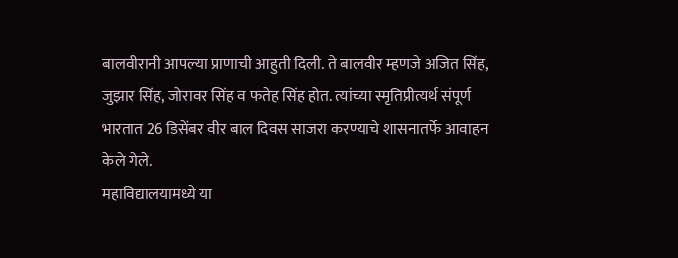बालवीरानी आपल्या प्राणाची आहुती दिली. ते बालवीर म्हणजे अजित सिंह, जुझार सिंह, जोरावर सिंह व फतेह सिंह होत. त्यांच्या स्मृतिप्रीत्यर्थ संपूर्ण भारतात 26 डिसेंबर वीर बाल दिवस साजरा करण्याचे शासनातर्फे आवाहन केले गेले.
महाविद्यालयामध्ये या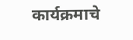कार्यक्रमाचे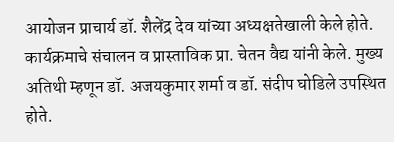आयोजन प्राचार्य डॉ. शैलेंद्र देव यांच्या अध्यक्षतेखाली केले होते. कार्यक्रमाचे संचालन व प्रास्ताविक प्रा. चेतन वैद्य यांनी केले. मुख्य अतिथी म्हणून डॉ. अजयकुमार शर्मा व डॉ. संदीप घोडिले उपस्थित होते.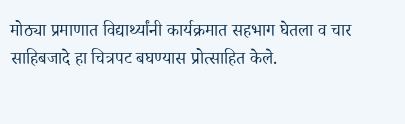मोठ्या प्रमाणात विद्यार्थ्यांनी कार्यक्रमात सहभाग घेतला व चार साहिबजादे हा चित्रपट बघण्यास प्रोत्साहित केले.